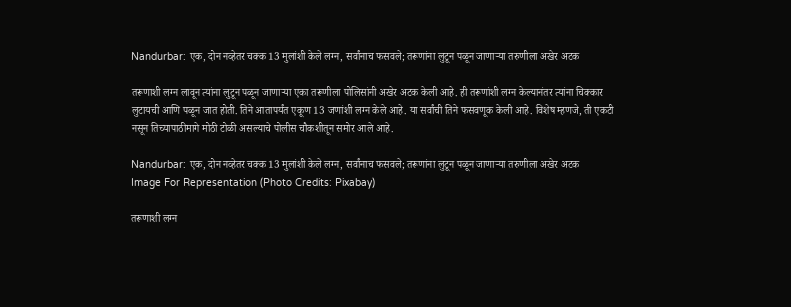Nandurbar: एक, दोन नव्हेतर चक्क 13 मुलांशी केले लग्न, सर्वांनाच फसवले; तरूणांना लुटून पळून जाणाऱ्या तरुणीला अखेर अटक

तरूणाशी लग्न लावून त्यांना लुटून पळून जाणाऱ्या एका तरूणीला पोलिसांनी अखेर अटक केली आहे. ही तरूणांशी लग्न केल्यानंतर त्यांना चिक्कार लुटायची आणि पळून जात होती. तिने आतापर्यंत एकूण 13 जणांशी लग्न केले आहे. या सर्वांची तिने फसवणूक केली आहे. विशेष म्हणजे, ती एकटी नसून तिच्यापाठीमागे मोठी टोळी असल्याचे पोलीस चौकशीतून समोर आले आहे.

Nandurbar: एक, दोन नव्हेतर चक्क 13 मुलांशी केले लग्न, सर्वांनाच फसवले; तरूणांना लुटून पळून जाणाऱ्या तरुणीला अखेर अटक
Image For Representation (Photo Credits: Pixabay)

तरूणाशी लग्न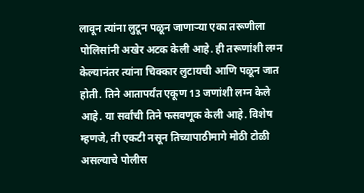लावून त्यांना लुटून पळून जाणाऱ्या एका तरूणीला पोलिसांनी अखेर अटक केली आहे. ही तरूणांशी लग्न केल्यानंतर त्यांना चिक्कार लुटायची आणि पळून जात होती. तिने आतापर्यंत एकूण 13 जणांशी लग्न केले आहे. या सर्वांची तिने फसवणूक केली आहे. विशेष म्हणजे, ती एकटी नसून तिच्यापाठीमागे मोठी टोळी असल्याचे पोलीस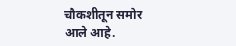चौकशीतून समोर आले आहे.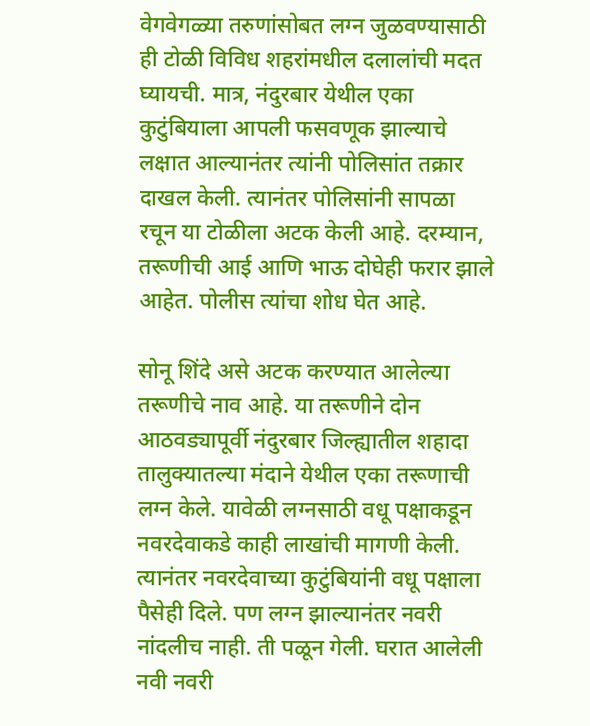वेगवेगळ्या तरुणांसोबत लग्न जुळवण्यासाठी ही टोळी विविध शहरांमधील दलालांची मदत घ्यायची. मात्र, नंदुरबार येथील एका कुटुंबियाला आपली फसवणूक झाल्याचे लक्षात आल्यानंतर त्यांनी पोलिसांत तक्रार दाखल केली. त्यानंतर पोलिसांनी सापळा रचून या टोळीला अटक केली आहे. दरम्यान, तरूणीची आई आणि भाऊ दोघेही फरार झाले आहेत. पोलीस त्यांचा शोध घेत आहे.

सोनू शिंदे असे अटक करण्यात आलेल्या तरूणीचे नाव आहे. या तरूणीने दोन आठवड्यापूर्वी नंदुरबार जिल्ह्यातील शहादा तालुक्यातल्या मंदाने येथील एका तरूणाची लग्न केले. यावेळी लग्नसाठी वधू पक्षाकडून नवरदेवाकडे काही लाखांची मागणी केली. त्यानंतर नवरदेवाच्या कुटुंबियांनी वधू पक्षाला पैसेही दिले. पण लग्न झाल्यानंतर नवरी नांदलीच नाही. ती पळून गेली. घरात आलेली नवी नवरी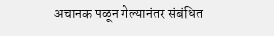अचानक पळून गेल्यानंतर संबंधित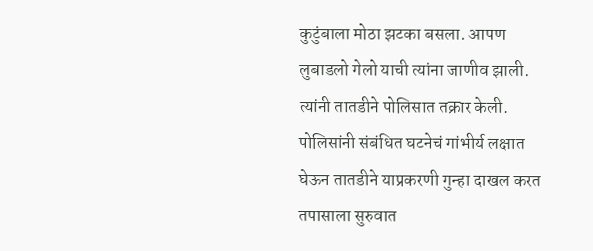कुटुंबाला मोठा झटका बसला. आपण लुबाडलो गेलो याची त्यांना जाणीव झाली. त्यांनी तातडीने पोलिसात तक्रार केली. पोलिसांनी संबंधित घटनेचं गांभीर्य लक्षात घेऊन तातडीने याप्रकरणी गुन्हा दाखल करत तपासाला सुरुवात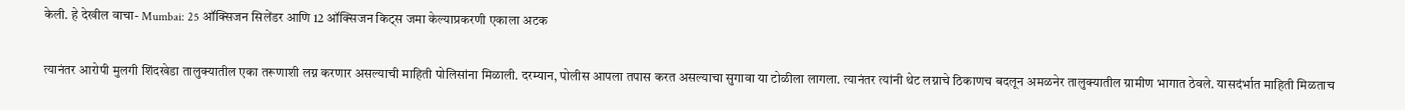केली. हे देखील वाचा- Mumbai: 25 ऑक्सिजन सिलेंडर आणि 12 ऑक्सिजन किट्स जमा केल्याप्रकरणी एकाला अटक

त्यानंतर आरोपी मुलगी शिंदखेडा तालुक्यातील एका तरूणाशी लग्न करणार असल्याची माहिती पोलिसांना मिळाली. दरम्यान, पोलीस आपला तपास करत असल्याचा सुगावा या टोळीला लागला. त्यानंतर त्यांनी थेट लग्नाचे ठिकाणच बदलून अमळनेर तालुक्यातील ग्रामीण भागात ठेवले. यासदंर्भात माहिती मिळताच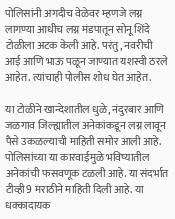पोलिसांनी अगदीच वेळेवर म्हणजे लग्न लागण्या आधीच लग्न मंडपातून सोनू शिंदे टोळीला अटक केली आहे. परंतु, नवरीची आई आणि भाऊ पळून जाण्यात यशस्वी ठरले आहेत. त्यांचाही पोलीस शोध घेत आहेत.

या टोळीने खान्देशातील धुळे, नंदुरबार आणि जळगाव जिल्ह्यातील अनेकांकडून लग्न लावून पैसे उकळल्याची माहिती समोर आली आहे. पोलिसांच्या या कारवाईमुळे भविष्यातील अनेकांची फसवणूक टळली आहे. या संदर्भात टीव्ही9 मराठीने माहिती दिली आहे. या धक्कादायक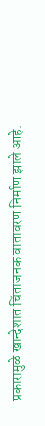प्रकारामुळे खान्देशात चिंताजनक वातावरण निर्माण झाले आहे.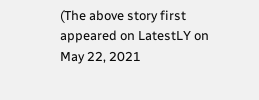(The above story first appeared on LatestLY on May 22, 2021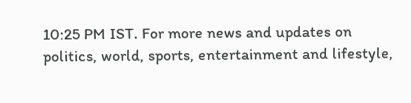10:25 PM IST. For more news and updates on politics, world, sports, entertainment and lifestyle,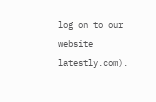log on to our website latestly.com).